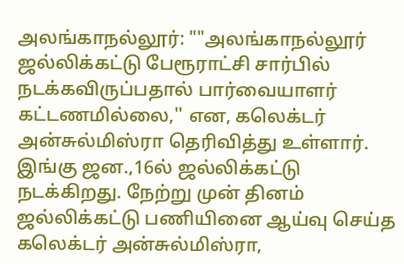அலங்காநல்லூர்: ""அலங்காநல்லூர் ஜல்லிக்கட்டு பேரூராட்சி சார்பில் நடக்கவிருப்பதால் பார்வையாளர் கட்டணமில்லை,'' என, கலெக்டர் அன்சுல்மிஸ்ரா தெரிவித்து உள்ளார். இங்கு ஜன.,16ல் ஜல்லிக்கட்டு நடக்கிறது. நேற்று முன் தினம் ஜல்லிக்கட்டு பணியினை ஆய்வு செய்த கலெக்டர் அன்சுல்மிஸ்ரா,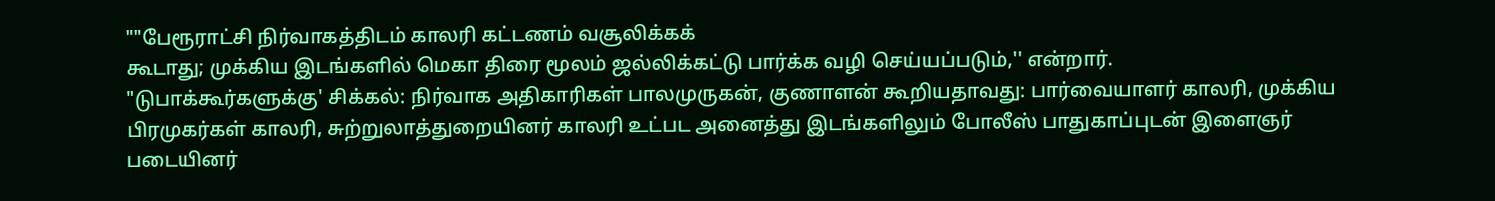""பேரூராட்சி நிர்வாகத்திடம் காலரி கட்டணம் வசூலிக்கக்
கூடாது; முக்கிய இடங்களில் மெகா திரை மூலம் ஜல்லிக்கட்டு பார்க்க வழி செய்யப்படும்,'' என்றார்.
"டுபாக்கூர்களுக்கு' சிக்கல்: நிர்வாக அதிகாரிகள் பாலமுருகன், குணாளன் கூறியதாவது: பார்வையாளர் காலரி, முக்கிய பிரமுகர்கள் காலரி, சுற்றுலாத்துறையினர் காலரி உட்பட அனைத்து இடங்களிலும் போலீஸ் பாதுகாப்புடன் இளைஞர் படையினர்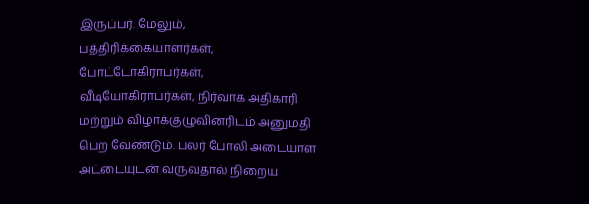இருப்பர். மேலும், பத்திரிக்கையாளர்கள், போட்டோகிராபர்கள், வீடியோகிராபர்கள், நிர்வாக அதிகாரி மற்றும் விழாக்குழுவினரிடம் அனுமதி பெற வேண்டும். பலர் போலி அடையாள அட்டையுடன் வருவதால் நிறைய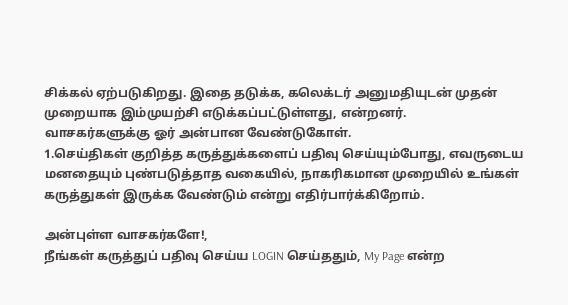சிக்கல் ஏற்படுகிறது. இதை தடுக்க, கலெக்டர் அனுமதியுடன் முதன் முறையாக இம்முயற்சி எடுக்கப்பட்டுள்ளது, என்றனர்.
வாசகர்களுக்கு ஓர் அன்பான வேண்டுகோள்.
1.செய்திகள் குறித்த கருத்துக்களைப் பதிவு செய்யும்போது, எவருடைய மனதையும் புண்படுத்தாத வகையில், நாகரிகமான முறையில் உங்கள் கருத்துகள் இருக்க வேண்டும் என்று எதிர்பார்க்கிறோம்.

அன்புள்ள வாசகர்களே!,
நீங்கள் கருத்துப் பதிவு செய்ய LOGIN செய்ததும், My Page என்ற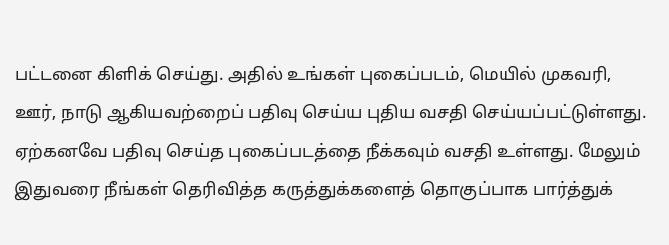பட்டனை கிளிக் செய்து. அதில் உங்கள் புகைப்படம், மெயில் முகவரி, ஊர், நாடு ஆகியவற்றைப் பதிவு செய்ய புதிய வசதி செய்யப்பட்டுள்ளது. ஏற்கனவே பதிவு செய்த புகைப்படத்தை நீக்கவும் வசதி உள்ளது. மேலும் இதுவரை நீங்கள் தெரிவித்த கருத்துக்களைத் தொகுப்பாக பார்த்துக்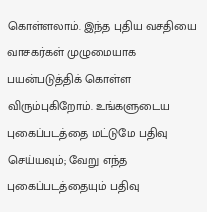கொள்ளலாம். இந்த புதிய வசதியை வாசகர்கள் முழுமையாக பயன்படுத்திக் கொள்ள விரும்புகிறோம். உங்களுடைய புகைப்படத்தை மட்டுமே பதிவு செய்யவும்; வேறு எந்த புகைப்படத்தையும் பதிவு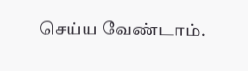செய்ய வேண்டாம்.